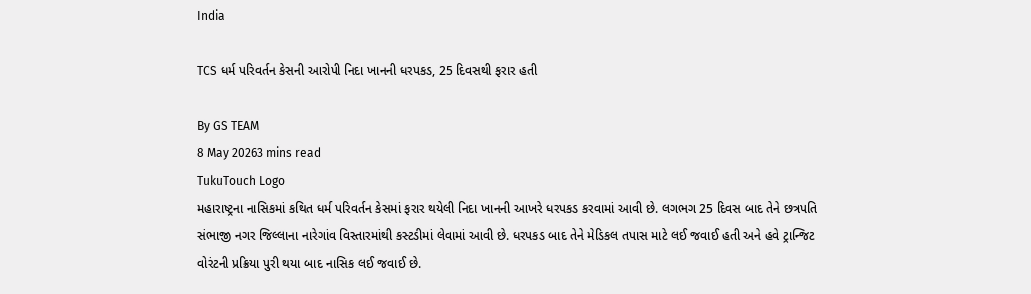India

TCS ધર્મ પરિવર્તન કેસની આરોપી નિદા ખાનની ધરપકડ, 25 દિવસથી ફરાર હતી

By GS TEAM
8 May 20263 mins read
TukuTouch Logo
મહારાષ્ટ્રના નાસિકમાં કથિત ધર્મ પરિવર્તન કેસમાં ફરાર થયેલી નિદા ખાનની આખરે ધરપકડ કરવામાં આવી છે. લગભગ 25 દિવસ બાદ તેને છત્રપતિ સંભાજી નગર જિલ્લાના નારેગાંવ વિસ્તારમાંથી કસ્ટડીમાં લેવામાં આવી છે. ધરપકડ બાદ તેને મેડિકલ તપાસ માટે લઈ જવાઈ હતી અને હવે ટ્રાન્જિટ વોરંટની પ્રક્રિયા પુરી થયા બાદ નાસિક લઈ જવાઈ છે.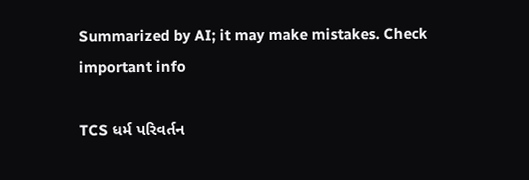Summarized by AI; it may make mistakes. Check important info

TCS ધર્મ પરિવર્તન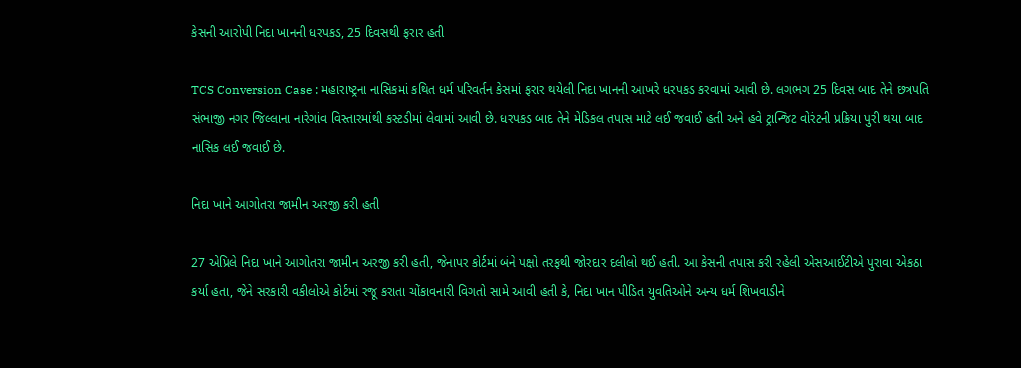કેસની આરોપી નિદા ખાનની ધરપકડ, 25 દિવસથી ફરાર હતી

TCS Conversion Case : મહારાષ્ટ્રના નાસિકમાં કથિત ધર્મ પરિવર્તન કેસમાં ફરાર થયેલી નિદા ખાનની આખરે ધરપકડ કરવામાં આવી છે. લગભગ 25 દિવસ બાદ તેને છત્રપતિ સંભાજી નગર જિલ્લાના નારેગાંવ વિસ્તારમાંથી કસ્ટડીમાં લેવામાં આવી છે. ધરપકડ બાદ તેને મેડિકલ તપાસ માટે લઈ જવાઈ હતી અને હવે ટ્રાન્જિટ વોરંટની પ્રક્રિયા પુરી થયા બાદ નાસિક લઈ જવાઈ છે.

નિદા ખાને આગોતરા જામીન અરજી કરી હતી

27 એપ્રિલે નિદા ખાને આગોતરા જામીન અરજી કરી હતી, જેનાપર કોર્ટમાં બંને પક્ષો તરફથી જોરદાર દલીલો થઈ હતી. આ કેસની તપાસ કરી રહેલી એસઆઈટીએ પુરાવા એકઠા કર્યા હતા, જેને સરકારી વકીલોએ કોર્ટમાં રજૂ કરાતા ચોંકાવનારી વિગતો સામે આવી હતી કે, નિદા ખાન પીડિત યુવતિઓને અન્ય ધર્મ શિખવાડીને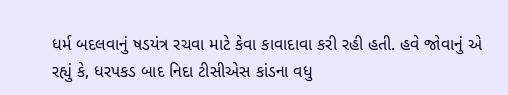ધર્મ બદલવાનું ષડયંત્ર રચવા માટે કેવા કાવાદાવા કરી રહી હતી. હવે જોવાનું એ રહ્યું કે, ધરપકડ બાદ નિદા ટીસીએસ કાંડના વધુ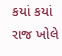કયાં કયાં રાજ ખોલે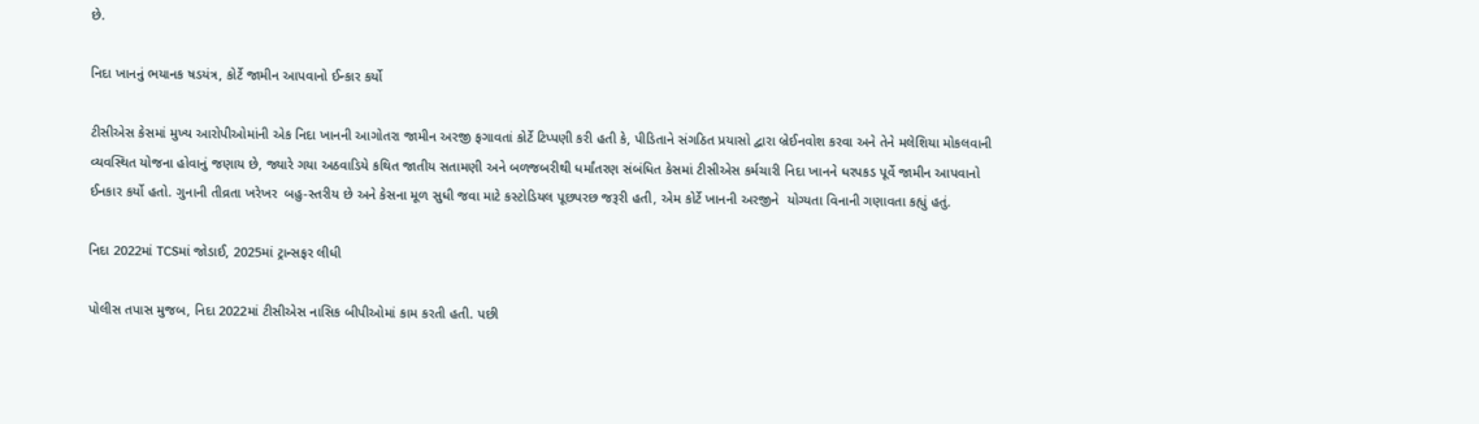છે.

નિદા ખાનનું ભયાનક ષડયંત્ર, કોર્ટે જામીન આપવાનો ઈન્કાર કર્યો

ટીસીએસ કેસમાં મુખ્ય આરોપીઓમાંની એક નિદા ખાનની આગોતરા જામીન અરજી ફગાવતાં કોર્ટે ટિપ્પણી કરી હતી કે, પીડિતાને સંગઠિત પ્રયાસો દ્વારા બ્રેઈનવોશ કરવા અને તેને મલેશિયા મોકલવાની વ્યવસ્થિત યોજના હોવાનું જણાય છે, જ્યારે ગયા અઠવાડિયે કથિત જાતીય સતામણી અને બળજબરીથી ધર્માંતરણ સંબંધિત કેસમાં ટીસીએસ કર્મચારી નિદા ખાનને ધરપકડ પૂર્વે જામીન આપવાનો ઈનકાર કર્યો હતો. ગુનાની તીવ્રતા ખરેખર  બહુ-સ્તરીય છે અને કેસના મૂળ સુધી જવા માટે કસ્ટોડિયલ પૂછપરછ જરૂરી હતી, એમ કોર્ટે ખાનની અરજીને  યોગ્યતા વિનાની ગણાવતા કહ્યું હતું.

નિદા 2022માં TCSમાં જોડાઈ, 2025માં ટ્રાન્સફર લીધી

પોલીસ તપાસ મુજબ, નિદા 2022માં ટીસીએસ નાસિક બીપીઓમાં કામ કરતી હતી. પછી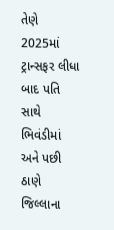તેણે 2025માં ટ્રાન્સફર લીધા બાદ પતિ સાથે ભિવંડીમાં અને પછી ઠાણે જિલ્લાના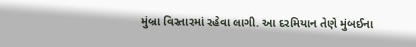મુંબ્રા વિસ્તારમાં રહેવા લાગી. આ દરમિયાન તેણે મુંબઈના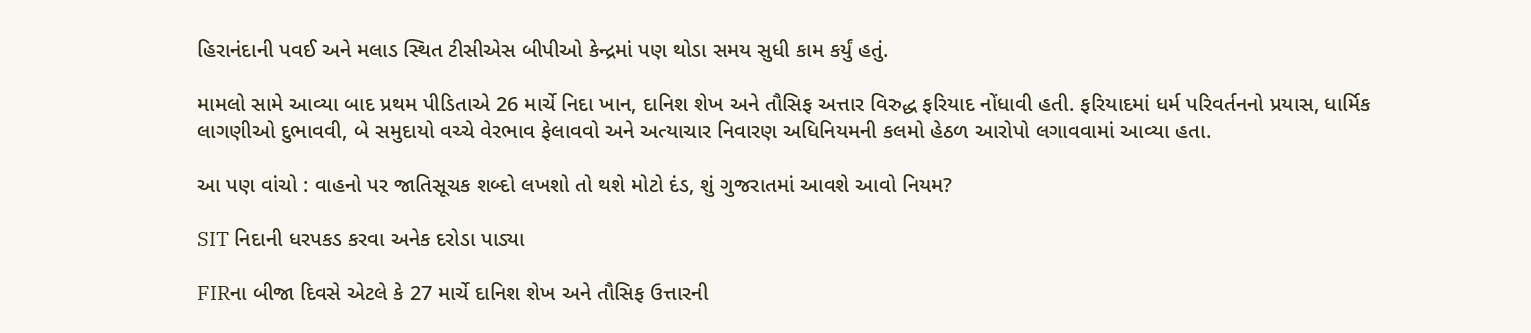હિરાનંદાની પવઈ અને મલાડ સ્થિત ટીસીએસ બીપીઓ કેન્દ્રમાં પણ થોડા સમય સુધી કામ કર્યું હતું.

મામલો સામે આવ્યા બાદ પ્રથમ પીડિતાએ 26 માર્ચે નિદા ખાન, દાનિશ શેખ અને તૌસિફ અત્તાર વિરુદ્ધ ફરિયાદ નોંધાવી હતી. ફરિયાદમાં ધર્મ પરિવર્તનનો પ્રયાસ, ધાર્મિક લાગણીઓ દુભાવવી, બે સમુદાયો વચ્ચે વેરભાવ ફેલાવવો અને અત્યાચાર નિવારણ અધિનિયમની કલમો હેઠળ આરોપો લગાવવામાં આવ્યા હતા.

આ પણ વાંચો : વાહનો પર જાતિસૂચક શબ્દો લખશો તો થશે મોટો દંડ, શું ગુજરાતમાં આવશે આવો નિયમ?

SIT નિદાની ધરપકડ કરવા અનેક દરોડા પાડ્યા

FIRના બીજા દિવસે એટલે કે 27 માર્ચે દાનિશ શેખ અને તૌસિફ ઉત્તારની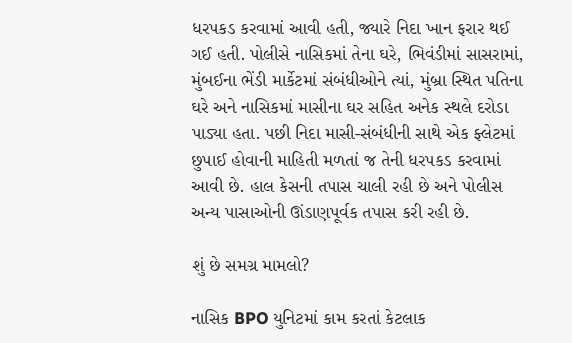ધરપકડ કરવામાં આવી હતી, જ્યારે નિદા ખાન ફરાર થઈ ગઈ હતી. પોલીસે નાસિકમાં તેના ઘરે, ભિવંડીમાં સાસરામાં, મુંબઈના ભેંડી માર્કેટમાં સંબંધીઓને ત્યાં, મુંબ્રા સ્થિત પતિના ઘરે અને નાસિકમાં માસીના ઘર સહિત અનેક સ્થલે દરોડા પાડ્યા હતા. પછી નિદા માસી-સંબંધીની સાથે એક ફ્લેટમાં છુપાઈ હોવાની માહિતી મળતાં જ તેની ધરપકડ કરવામાં આવી છે. હાલ કેસની તપાસ ચાલી રહી છે અને પોલીસ અન્ય પાસાઓની ઊંડાણપૂર્વક તપાસ કરી રહી છે.

શું છે સમગ્ર મામલો?

નાસિક BPO યુનિટમાં કામ કરતાં કેટલાક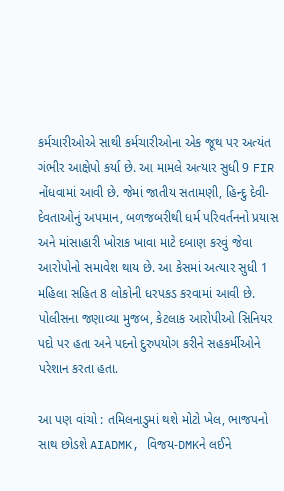કર્મચારીઓએ સાથી કર્મચારીઓના એક જૂથ પર અત્યંત ગંભીર આક્ષેપો કર્યા છે. આ મામલે અત્યાર સુધી 9 FIR નોંધવામાં આવી છે. જેમાં જાતીય સતામણી, હિન્દુ દેવી-દેવતાઓનું અપમાન, બળજબરીથી ધર્મ પરિવર્તનનો પ્રયાસ અને માંસાહારી ખોરાક ખાવા માટે દબાણ કરવું જેવા આરોપોનો સમાવેશ થાય છે. આ કેસમાં અત્યાર સુધી 1 મહિલા સહિત 8 લોકોની ધરપકડ કરવામાં આવી છે. પોલીસના જણાવ્યા મુજબ, કેટલાક આરોપીઓ સિનિયર પદો પર હતા અને પદનો દુરુપયોગ કરીને સહકર્મીઓને પરેશાન કરતા હતા.

આ પણ વાંચો : તમિલનાડુમાં થશે મોટો ખેલ, ભાજપનો સાથ છોડશે AIADMK, વિજય-DMKને લઈને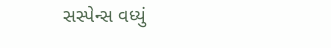સસ્પેન્સ વધ્યું